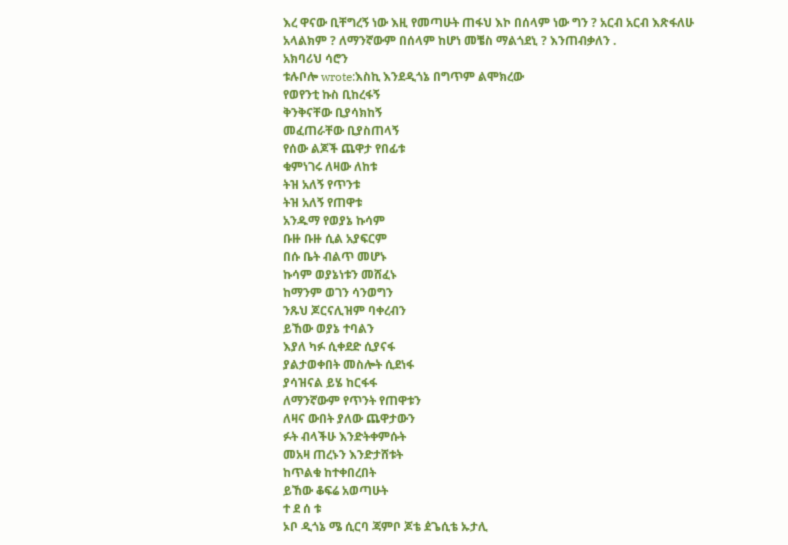እረ ዋናው ቢቸግረኝ ነው እዚ የመጣሁት ጠፋህ እኮ በሰላም ነው ግን ? አርብ አርብ እጽፋለሁ አላልክም ? ለማንኛውም በሰላም ከሆነ መቼስ ማልጎደኒ ? እንጠብቃለን .
አክባሪህ ሳሮን
ቱሉቦሎ wrote:እስኪ እንደዲጎኔ በግጥም ልሞክረው
የወየንቲ ኩስ ቢከረፋኝ
ቅንቅናቸው ቢያሳክከኝ
መፈጠራቸው ቢያስጠላኝ
የሰው ልጆች ጨዋታ የበፊቱ
ቁምነገሩ ለዛው ለከቱ
ትዝ አለኝ የጥንቱ
ትዝ አለኝ የጠዋቱ
አንዱማ የወያኔ ኩሳም
ቡዙ ቡዙ ሲል አያፍርም
በሱ ቤት ብልጥ መሆኑ
ኩሳም ወያኔነቱን መሸፈኑ
ከማንም ወገን ሳንወግን
ንጹህ ጆርናሊዝም ባቀረብን
ይኸው ወያኔ ተባልን
እያለ ካፉ ሲቀደድ ሲያናፋ
ያልታወቀበት መስሎት ሲደነፋ
ያሳዝናል ይሄ ከርፋፋ
ለማንኛውም የጥንት የጠዋቱን
ለዛና ውበት ያለው ጨዋታውን
ፉት ብላችሁ እንድትቀምሱት
መአዛ ጠረኑን እንድታሸቱት
ከጥልቁ ከተቀበረበት
ይኸው ቆፍሬ አወጣሁት
ተ ደ ሰ ቱ
ኦቦ ዲጎኔ ሜ ሲርባ ጃምቦ ጆቴ ዸጌሲቴ ኡታሊ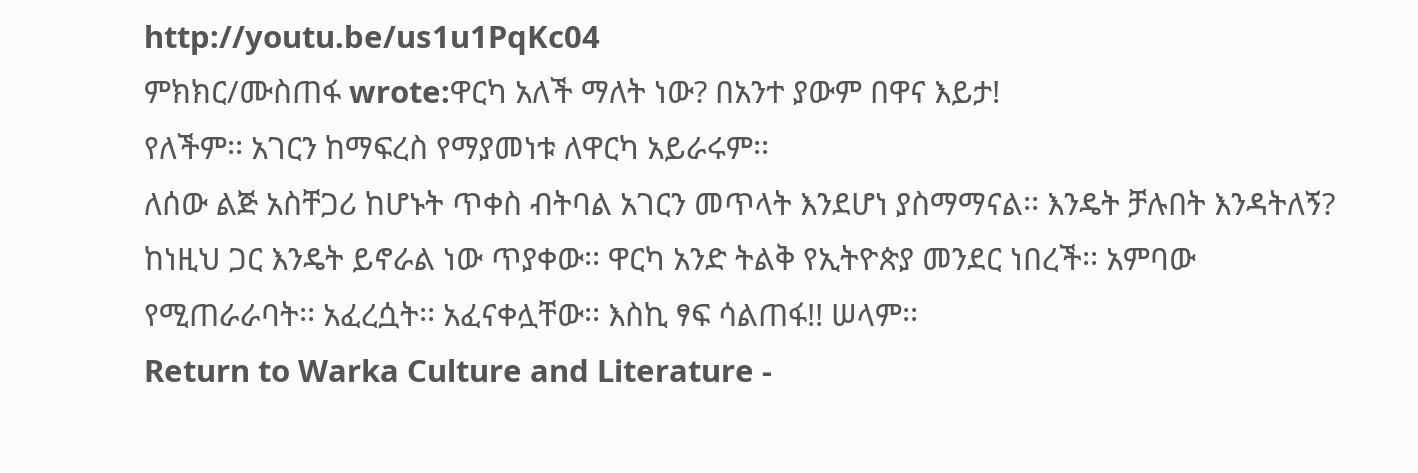http://youtu.be/us1u1PqKc04
ምክክር/ሙስጠፋ wrote:ዋርካ አለች ማለት ነው? በአንተ ያውም በዋና እይታ!
የለችም፡፡ አገርን ከማፍረስ የማያመነቱ ለዋርካ አይራሩም፡፡
ለሰው ልጅ አስቸጋሪ ከሆኑት ጥቀስ ብትባል አገርን መጥላት እንደሆነ ያስማማናል፡፡ እንዴት ቻሉበት እንዳትለኝ? ከነዚህ ጋር እንዴት ይኖራል ነው ጥያቀው፡፡ ዋርካ አንድ ትልቅ የኢትዮጵያ መንደር ነበረች፡፡ አምባው የሚጠራራባት፡፡ አፈረሷት፡፡ አፈናቀሏቸው፡፡ እስኪ ፃፍ ሳልጠፋ!! ሠላም፡፡
Return to Warka Culture and Literature -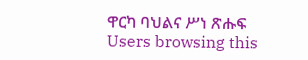ዋርካ ባህልና ሥነ ጽሑፍ
Users browsing this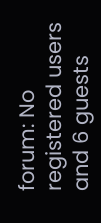forum: No registered users and 6 guests